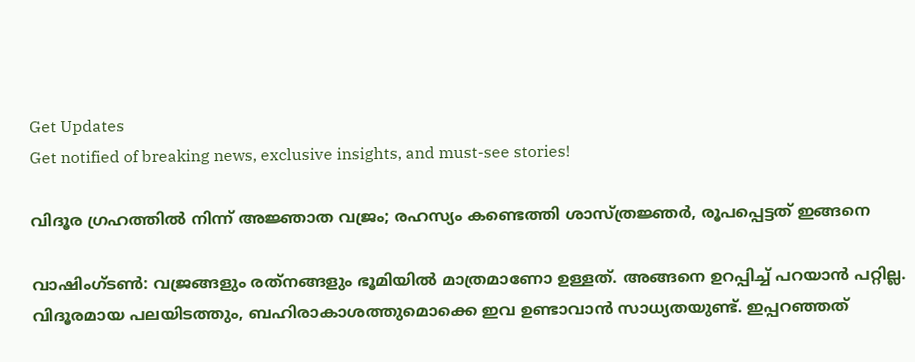Get Updates
Get notified of breaking news, exclusive insights, and must-see stories!

വിദൂര ഗ്രഹത്തില്‍ നിന്ന് അജ്ഞാത വജ്രം; രഹസ്യം കണ്ടെത്തി ശാസ്ത്രജ്ഞര്‍, രൂപപ്പെട്ടത് ഇങ്ങനെ

വാഷിംഗ്ടണ്‍: വജ്രങ്ങളും രത്‌നങ്ങളും ഭൂമിയില്‍ മാത്രമാണോ ഉള്ളത്. അങ്ങനെ ഉറപ്പിച്ച് പറയാന്‍ പറ്റില്ല. വിദൂരമായ പലയിടത്തും, ബഹിരാകാശത്തുമൊക്കെ ഇവ ഉണ്ടാവാന്‍ സാധ്യതയുണ്ട്. ഇപ്പറഞ്ഞത്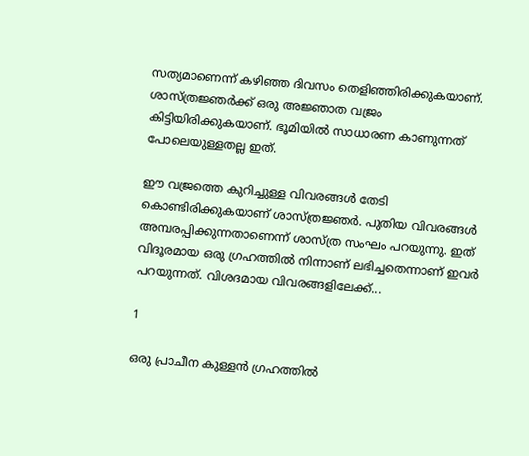സത്യമാണെന്ന് കഴിഞ്ഞ ദിവസം തെളിഞ്ഞിരിക്കുകയാണ്. ശാസ്ത്രജ്ഞര്‍ക്ക് ഒരു അജ്ഞാത വജ്രം കിട്ടിയിരിക്കുകയാണ്. ഭൂമിയില്‍ സാധാരണ കാണുന്നത് പോലെയുള്ളതല്ല ഇത്.

ഈ വജ്രത്തെ കുറിച്ചുള്ള വിവരങ്ങള്‍ തേടി കൊണ്ടിരിക്കുകയാണ് ശാസ്ത്രജ്ഞര്‍. പുതിയ വിവരങ്ങള്‍ അമ്പരപ്പിക്കുന്നതാണെന്ന് ശാസ്ത്ര സംഘം പറയുന്നു. ഇത് വിദൂരമായ ഒരു ഗ്രഹത്തില്‍ നിന്നാണ് ലഭിച്ചതെന്നാണ് ഇവര്‍ പറയുന്നത്. വിശദമായ വിവരങ്ങളിലേക്ക്...

1

ഒരു പ്രാചീന കുള്ളന്‍ ഗ്രഹത്തില്‍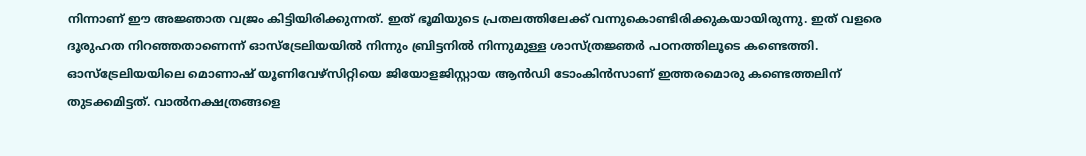നിന്നാണ് ഈ അജ്ഞാത വജ്രം കിട്ടിയിരിക്കുന്നത്. ഇത് ഭൂമിയുടെ പ്രതലത്തിലേക്ക് വന്നുകൊണ്ടിരിക്കുകയായിരുന്നു. ഇത് വളരെ ദൂരുഹത നിറഞ്ഞതാണെന്ന് ഓസ്‌ട്രേലിയയില്‍ നിന്നും ബ്രിട്ടനില്‍ നിന്നുമുള്ള ശാസ്ത്രജ്ഞര്‍ പഠനത്തിലൂടെ കണ്ടെത്തി. ഓസ്‌ട്രേലിയയിലെ മൊണാഷ് യൂണിവേഴ്‌സിറ്റിയെ ജിയോളജിസ്റ്റായ ആന്‍ഡി ടോംകിന്‍സാണ് ഇത്തരമൊരു കണ്ടെത്തലിന് തുടക്കമിട്ടത്. വാല്‍നക്ഷത്രങ്ങളെ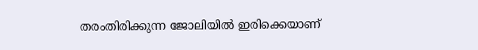തരംതിരിക്കുന്ന ജോലിയില്‍ ഇരിക്കെയാണ്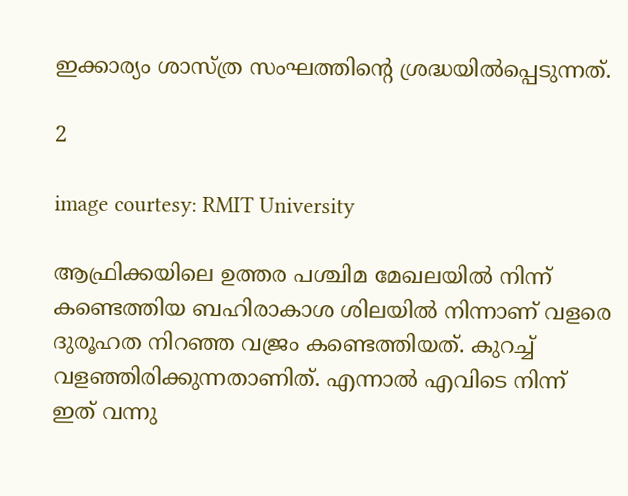ഇക്കാര്യം ശാസ്ത്ര സംഘത്തിന്റെ ശ്രദ്ധയില്‍പ്പെടുന്നത്.

2

image courtesy: RMIT University

ആഫ്രിക്കയിലെ ഉത്തര പശ്ചിമ മേഖലയില്‍ നിന്ന് കണ്ടെത്തിയ ബഹിരാകാശ ശിലയില്‍ നിന്നാണ് വളരെ ദുരൂഹത നിറഞ്ഞ വജ്രം കണ്ടെത്തിയത്. കുറച്ച് വളഞ്ഞിരിക്കുന്നതാണിത്. എന്നാല്‍ എവിടെ നിന്ന് ഇത് വന്നു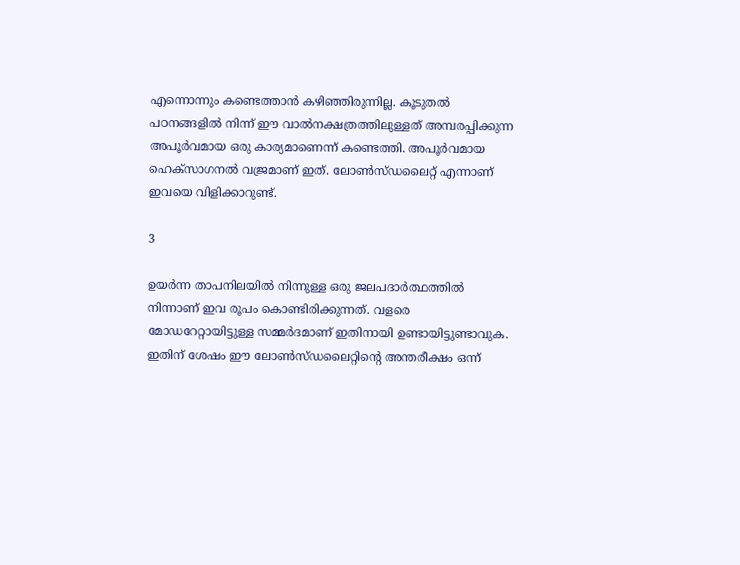എന്നൊന്നും കണ്ടെത്താന്‍ കഴിഞ്ഞിരുന്നില്ല. കൂടുതല്‍ പഠനങ്ങളില്‍ നിന്ന് ഈ വാല്‍നക്ഷത്രത്തിലുള്ളത് അമ്പരപ്പിക്കുന്ന അപൂര്‍വമായ ഒരു കാര്യമാണെന്ന് കണ്ടെത്തി. അപൂര്‍വമായ ഹെക്‌സാഗനല്‍ വജ്രമാണ് ഇത്. ലോണ്‍സ്ഡലൈറ്റ് എന്നാണ് ഇവയെ വിളിക്കാറുണ്ട്.

3

ഉയര്‍ന്ന താപനിലയില്‍ നിന്നുള്ള ഒരു ജലപദാര്‍ത്ഥത്തില്‍ നിന്നാണ് ഇവ രൂപം കൊണ്ടിരിക്കുന്നത്. വളരെ മോഡറേറ്റായിട്ടുള്ള സമ്മര്‍ദമാണ് ഇതിനായി ഉണ്ടായിട്ടുണ്ടാവുക. ഇതിന് ശേഷം ഈ ലോണ്‍സ്ഡലൈറ്റിന്റെ അന്തരീക്ഷം ഒന്ന്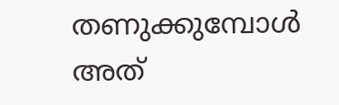തണുക്കുമ്പോള്‍ അത്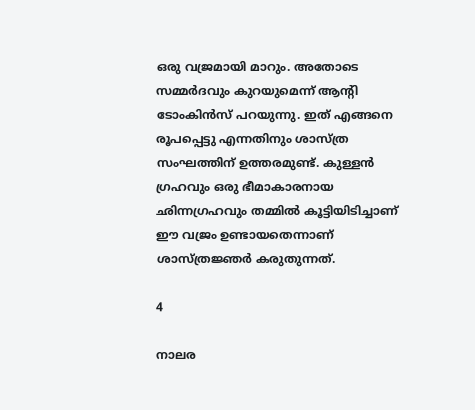ഒരു വജ്രമായി മാറും. അതോടെ സമ്മര്‍ദവും കുറയുമെന്ന് ആന്റി ടോംകിന്‍സ് പറയുന്നു. ഇത് എങ്ങനെ രൂപപ്പെട്ടു എന്നതിനും ശാസ്ത്ര സംഘത്തിന് ഉത്തരമുണ്ട്. കുള്ളന്‍ ഗ്രഹവും ഒരു ഭീമാകാരനായ ഛിന്നഗ്രഹവും തമ്മില്‍ കൂട്ടിയിടിച്ചാണ് ഈ വജ്രം ഉണ്ടായതെന്നാണ് ശാസ്ത്രജ്ഞര്‍ കരുതുന്നത്.

4

നാലര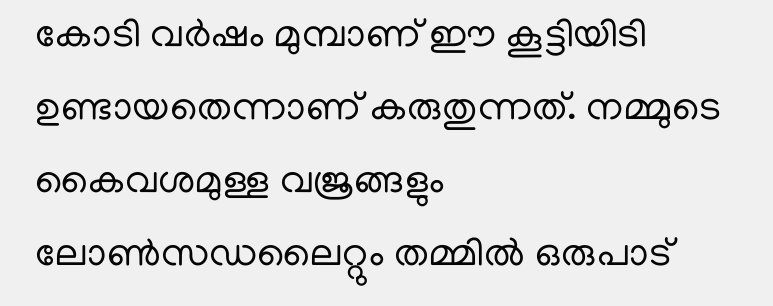കോടി വര്‍ഷം മുമ്പാണ് ഈ കൂട്ടിയിടി ഉണ്ടായതെന്നാണ് കരുതുന്നത്. നമ്മുടെ കൈവശമുള്ള വജ്രങ്ങളും ലോണ്‍സഡലൈറ്റും തമ്മില്‍ ഒരുപാട്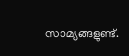സാമ്യങ്ങളുണ്ട്.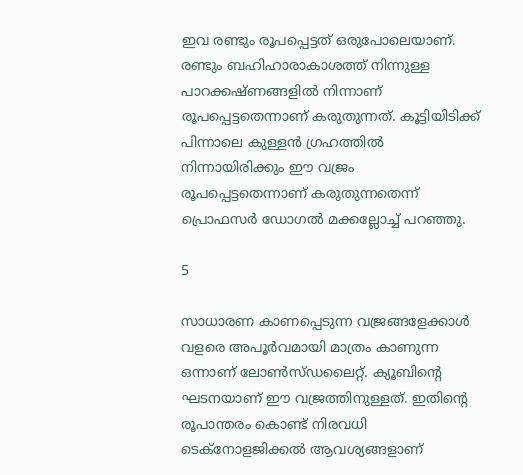ഇവ രണ്ടും രൂപപ്പെട്ടത് ഒരുപോലെയാണ്. രണ്ടും ബഹിഹാരാകാശത്ത് നിന്നുള്ള പാറക്കഷ്ണങ്ങളില്‍ നിന്നാണ് രൂപപ്പെട്ടതെന്നാണ് കരുതുന്നത്. കൂട്ടിയിടിക്ക് പിന്നാലെ കുള്ളന്‍ ഗ്രഹത്തില്‍ നിന്നായിരിക്കും ഈ വജ്രം രൂപപ്പെട്ടതെന്നാണ് കരുതുന്നതെന്ന് പ്രൊഫസര്‍ ഡോഗല്‍ മക്കല്ലോച്ച് പറഞ്ഞു.

5

സാധാരണ കാണപ്പെടുന്ന വജ്രങ്ങളേക്കാള്‍ വളരെ അപൂര്‍വമായി മാത്രം കാണുന്ന ഒന്നാണ് ലോണ്‍സ്ഡലൈറ്റ്. ക്യൂബിന്റെ ഘടനയാണ് ഈ വജ്രത്തിനുള്ളത്. ഇതിന്റെ രൂപാന്തരം കൊണ്ട് നിരവധി ടെക്‌നോളജിക്കല്‍ ആവശ്യങ്ങളാണ്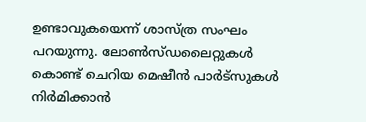ഉണ്ടാവുകയെന്ന് ശാസ്ത്ര സംഘം പറയുന്നു. ലോണ്‍സ്ഡലൈറ്റുകള്‍ കൊണ്ട് ചെറിയ മെഷീന്‍ പാര്‍ട്‌സുകള്‍ നിര്‍മിക്കാന്‍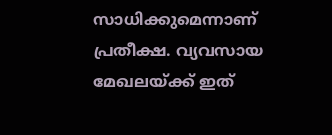സാധിക്കുമെന്നാണ് പ്രതീക്ഷ. വ്യവസായ മേഖലയ്ക്ക് ഇത്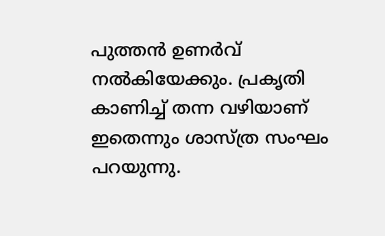പുത്തന്‍ ഉണര്‍വ് നല്‍കിയേക്കും. പ്രകൃതി കാണിച്ച് തന്ന വഴിയാണ് ഇതെന്നും ശാസ്ത്ര സംഘം പറയുന്നു.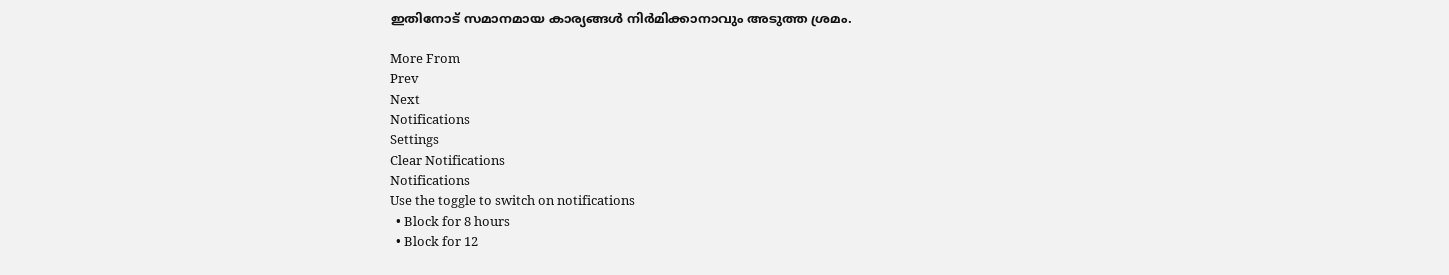ഇതിനോട് സമാനമായ കാര്യങ്ങള്‍ നിര്‍മിക്കാനാവും അടുത്ത ശ്രമം.

More From
Prev
Next
Notifications
Settings
Clear Notifications
Notifications
Use the toggle to switch on notifications
  • Block for 8 hours
  • Block for 12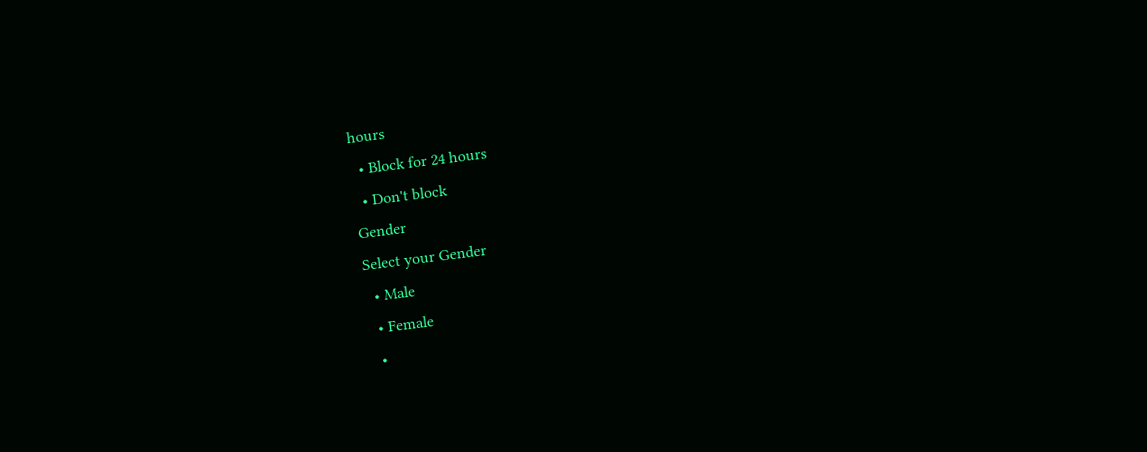hours
  • Block for 24 hours
  • Don't block
Gender
Select your Gender
  • Male
  • Female
  •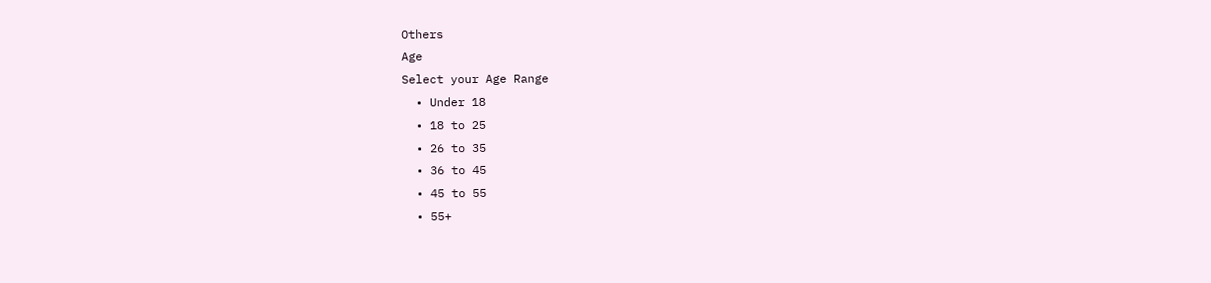Others
Age
Select your Age Range
  • Under 18
  • 18 to 25
  • 26 to 35
  • 36 to 45
  • 45 to 55
  • 55+